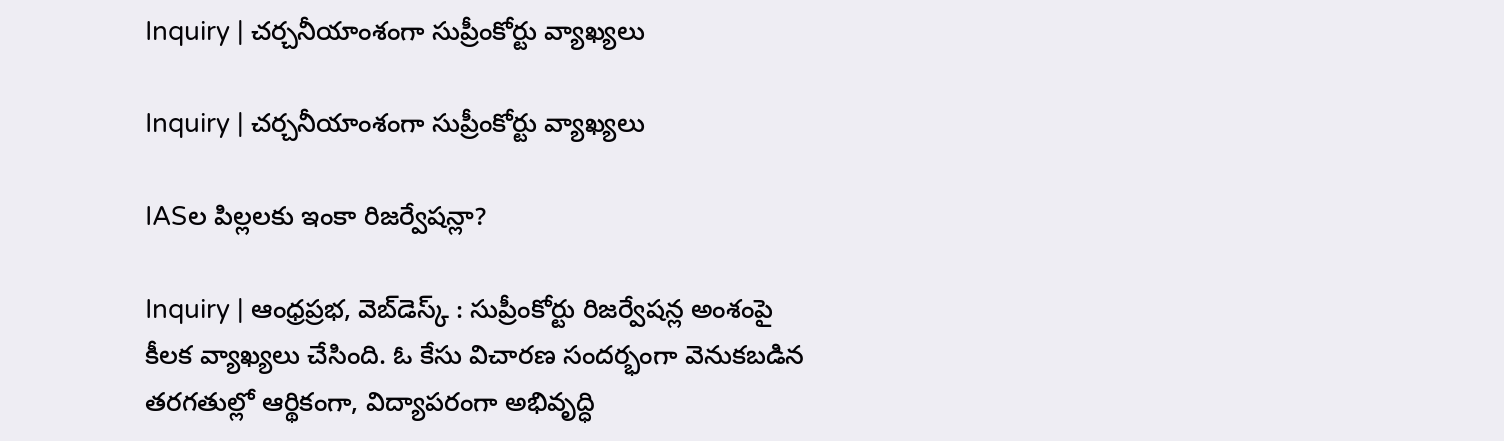Inquiry | చర్చనీయాంశంగా సుప్రీంకోర్టు వ్యాఖ్యలు

Inquiry | చర్చనీయాంశంగా సుప్రీంకోర్టు వ్యాఖ్యలు

IASల పిల్లలకు ఇంకా రిజర్వేషన్లా?

Inquiry | ఆంధ్రప్రభ, వెబ్‌డెస్క్‌ : సుప్రీంకోర్టు రిజర్వేషన్ల అంశంపై కీలక వ్యాఖ్యలు చేసింది. ఓ కేసు విచారణ సందర్భంగా వెనుకబడిన తరగతుల్లో ఆర్థికంగా, విద్యాపరంగా అభివృద్ధి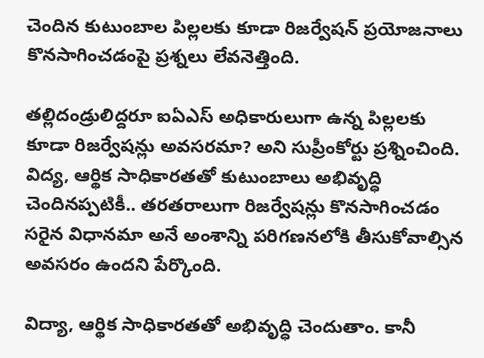చెందిన కుటుంబాల పిల్లలకు కూడా రిజర్వేషన్ ప్రయోజనాలు కొనసాగించడంపై ప్రశ్నలు లేవనెత్తింది.

తల్లిదండ్రులిద్దరూ ఐఏఎస్ అధికారులుగా ఉన్న పిల్లలకు కూడా రిజర్వేషన్లు అవసరమా? అని సుప్రీంకోర్టు ప్రశ్నించింది. విద్య, ఆర్థిక సాధికారతతో కుటుంబాలు అభివృద్ధి చెందినప్పటికీ.. తరతరాలుగా రిజర్వేషన్లు కొనసాగించడం సరైన విధానమా అనే అంశాన్ని పరిగణనలోకి తీసుకోవాల్సిన అవసరం ఉందని పేర్కొంది.

విద్యా, ఆర్థిక సాధికారతతో అభివృద్ధి చెందుతాం. కానీ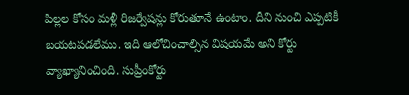పిల్లల కోసం మళ్లీ రిజర్వేషన్లు కోరుతూనే ఉంటాం. దీని నుంచి ఎప్పటికీ బయటపడలేము. ఇది ఆలోచించాల్సిన విషయమే అని కోర్టు వ్యాఖ్యానించింది. సుప్రీంకోర్టు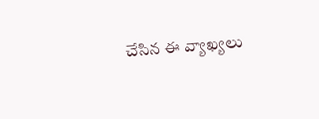చేసిన ఈ వ్యాఖ్యలు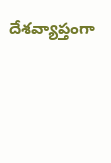దేశవ్యాప్తంగా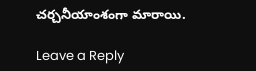చర్చనీయాంశంగా మారాయి.

Leave a Reply